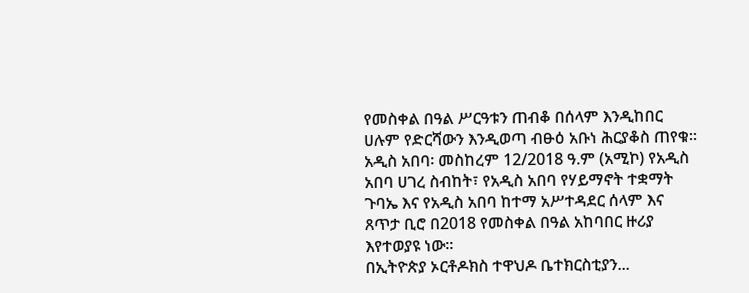የመስቀል በዓል ሥርዓቱን ጠብቆ በሰላም እንዲከበር ሀሉም የድርሻውን እንዲወጣ ብፁዕ አቡነ ሕርያቆስ ጠየቁ።
አዲስ አበባ፡ መስከረም 12/2018 ዓ.ም (አሚኮ) የአዲስ አበባ ሀገረ ስብከት፣ የአዲስ አበባ የሃይማኖት ተቋማት ጉባኤ እና የአዲስ አበባ ከተማ አሥተዳደር ሰላም እና ጸጥታ ቢሮ በ2018 የመስቀል በዓል አከባበር ዙሪያ እየተወያዩ ነው።
በኢትዮጵያ ኦርቶዶክስ ተዋህዶ ቤተክርስቲያን...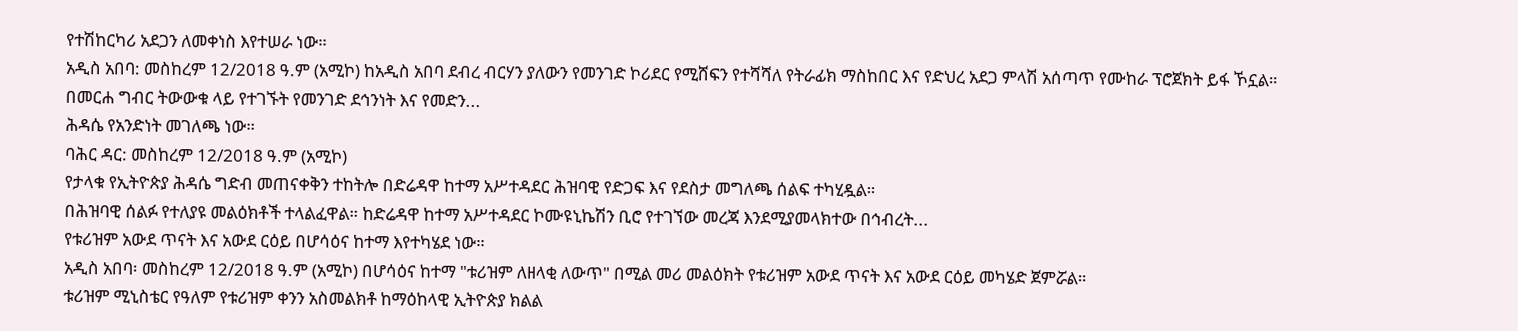የተሽከርካሪ አደጋን ለመቀነስ እየተሠራ ነው።
አዲስ አበባ: መስከረም 12/2018 ዓ.ም (አሚኮ) ከአዲስ አበባ ደብረ ብርሃን ያለውን የመንገድ ኮሪደር የሚሸፍን የተሻሻለ የትራፊክ ማስከበር እና የድህረ አደጋ ምላሽ አሰጣጥ የሙከራ ፕሮጀክት ይፋ ኾኗል።
በመርሐ ግብር ትውውቁ ላይ የተገኙት የመንገድ ደኅንነት እና የመድን...
ሕዳሴ የአንድነት መገለጫ ነው።
ባሕር ዳር: መስከረም 12/2018 ዓ.ም (አሚኮ)
የታላቁ የኢትዮጵያ ሕዳሴ ግድብ መጠናቀቅን ተከትሎ በድሬዳዋ ከተማ አሥተዳደር ሕዝባዊ የድጋፍ እና የደስታ መግለጫ ሰልፍ ተካሂዷል።
በሕዝባዊ ሰልፉ የተለያዩ መልዕክቶች ተላልፈዋል። ከድሬዳዋ ከተማ አሥተዳደር ኮሙዩኒኬሽን ቢሮ የተገኘው መረጃ እንደሚያመላክተው በኅብረት...
የቱሪዝም አውደ ጥናት እና አውደ ርዕይ በሆሳዕና ከተማ እየተካሄደ ነው።
አዲስ አበባ፡ መስከረም 12/2018 ዓ.ም (አሚኮ) በሆሳዕና ከተማ "ቱሪዝም ለዘላቂ ለውጥ" በሚል መሪ መልዕክት የቱሪዝም አውደ ጥናት እና አውደ ርዕይ መካሄድ ጀምሯል።
ቱሪዝም ሚኒስቴር የዓለም የቱሪዝም ቀንን አስመልክቶ ከማዕከላዊ ኢትዮጵያ ክልል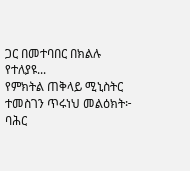ጋር በመተባበር በክልሉ የተለያዩ...
የምክትል ጠቅላይ ሚኒስትር ተመስገን ጥሩነህ መልዕክት፦
ባሕር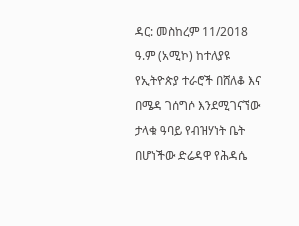ዳር: መስከረም 11/2018 ዓ.ም (አሚኮ) ከተለያዩ የኢትዮጵያ ተራሮች በሸለቆ እና በሜዳ ገሰግሶ እንደሚገናኘው ታላቁ ዓባይ የብዝሃነት ቤት በሆነችው ድሬዳዋ የሕዳሴ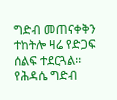ግድብ መጠናቀቅን ተከትሎ ዛሬ የድጋፍ ሰልፍ ተደርጓል፡፡
የሕዳሴ ግድብ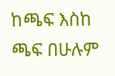ከጫፍ እስከ ጫፍ በሁሉም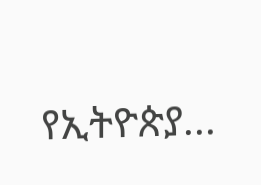የኢትዮጵያ...